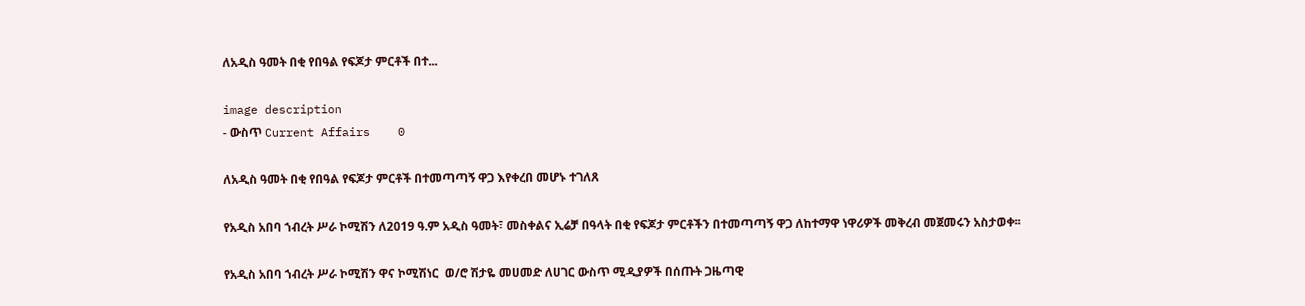ለአዲስ ዓመት በቂ የበዓል የፍጆታ ምርቶች በተ...

image description
- ውስጥ Current Affairs    0

ለአዲስ ዓመት በቂ የበዓል የፍጆታ ምርቶች በተመጣጣኝ ዋጋ እየቀረበ መሆኑ ተገለጸ

የአዲስ አበባ ኀብረት ሥራ ኮሚሽን ለ2019 ዓ.ም አዲስ ዓመት፣ መስቀልና ኢሬቻ በዓላት በቂ የፍጆታ ምርቶችን በተመጣጣኝ ዋጋ ለከተማዋ ነዋሪዎች መቅረብ መጀመሩን አስታወቀ፡፡

የአዲስ አበባ ኀብረት ሥራ ኮሚሽን ዋና ኮሚሽነር  ወ/ሮ ሽታዬ መሀመድ ለሀገር ውስጥ ሚዲያዎች በሰጡት ጋዜጣዊ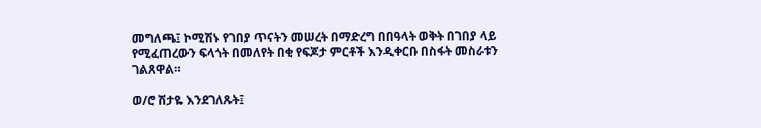መግለጫ፤ ኮሚሽኑ የገበያ ጥናትን መሠረት በማድረግ በበዓላት ወቅት በገበያ ላይ የሚፈጠረውን ፍላጎት በመለየት በቂ የፍጆታ ምርቶች እንዲቀርቡ በስፋት መስራቱን ገልጸዋል።

ወ/ሮ ሽታዬ እንደገለጹት፤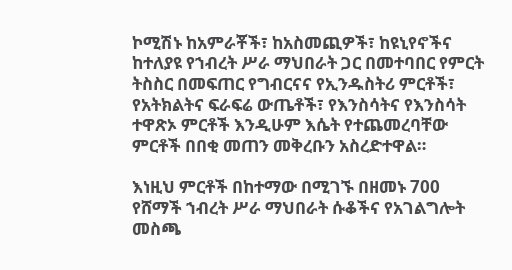ኮሚሽኑ ከአምራቾች፣ ከአስመጪዎች፣ ከዩኒየኖችና ከተለያዩ የኀብረት ሥራ ማህበራት ጋር በመተባበር የምርት ትስስር በመፍጠር የግብርናና የኢንዱስትሪ ምርቶች፣ የአትክልትና ፍራፍሬ ውጤቶች፣ የእንስሳትና የእንስሳት ተዋጽኦ ምርቶች እንዲሁም እሴት የተጨመረባቸው ምርቶች በበቂ መጠን መቅረቡን አስረድተዋል።

እነዚህ ምርቶች በከተማው በሚገኙ በዘመኑ 700 የሸማች ኀብረት ሥራ ማህበራት ሱቆችና የአገልግሎት መስጫ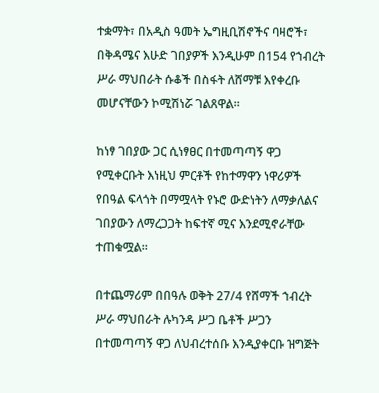ተቋማት፣ በአዲስ ዓመት ኤግዚቢሽኖችና ባዛሮች፣ በቅዳሜና እሁድ ገበያዎች እንዲሁም በ154 የኀብረት ሥራ ማህበራት ሱቆች በስፋት ለሸማቹ እየቀረቡ መሆናቸውን ኮሚሽነሯ ገልጸዋል።

ከነፃ ገበያው ጋር ሲነፃፀር በተመጣጣኝ ዋጋ የሚቀርቡት እነዚህ ምርቶች የከተማዋን ነዋሪዎች የበዓል ፍላጎት በማሟላት የኑሮ ውድነትን ለማቃለልና ገበያውን ለማረጋጋት ከፍተኛ ሚና እንደሚኖራቸው ተጠቁሟል።

በተጨማሪም በበዓሉ ወቅት 27/4 የሸማች ኀብረት ሥራ ማህበራት ሉካንዳ ሥጋ ቤቶች ሥጋን በተመጣጣኝ ዋጋ ለህብረተሰቡ እንዲያቀርቡ ዝግጅት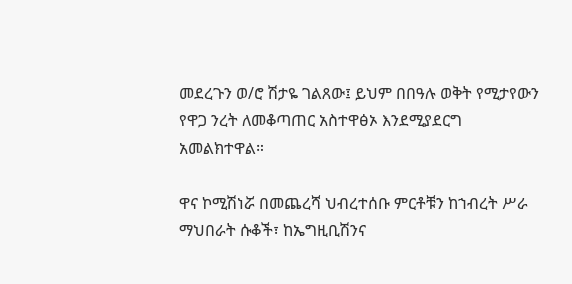መደረጉን ወ/ሮ ሽታዬ ገልጸው፤ ይህም በበዓሉ ወቅት የሚታየውን የዋጋ ንረት ለመቆጣጠር አስተዋፅኦ እንደሚያደርግ አመልክተዋል።

ዋና ኮሚሽነሯ በመጨረሻ ህብረተሰቡ ምርቶቹን ከኀብረት ሥራ ማህበራት ሱቆች፣ ከኤግዚቢሽንና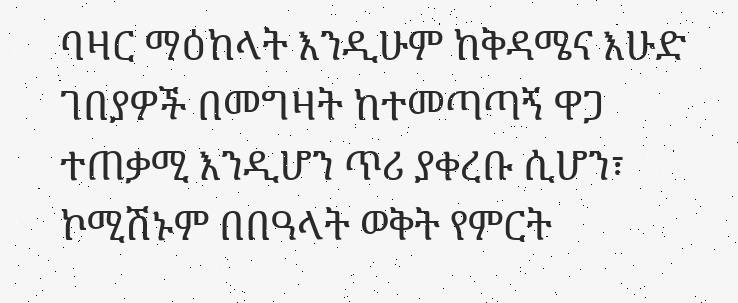ባዛር ማዕከላት እንዲሁም ከቅዳሜና እሁድ ገበያዎች በመግዛት ከተመጣጣኝ ዋጋ ተጠቃሚ እንዲሆን ጥሪ ያቀረቡ ሲሆን፣ ኮሚሽኑም በበዓላት ወቅት የምርት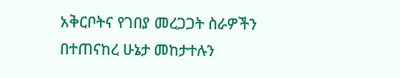አቅርቦትና የገበያ መረጋጋት ስራዎችን በተጠናከረ ሁኔታ መከታተሉን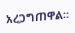አረጋግጠዋል።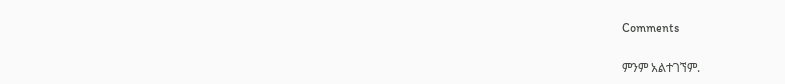Comments

ምንም አልተገኘም.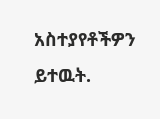አስተያየቶችዎን ይተዉት.